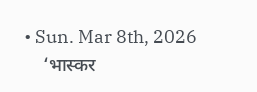• Sun. Mar 8th, 2026
    ‘भास्कर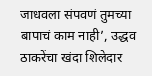जाधवला संपवणं तुमच्या बापाचं काम नाही’, उद्धव ठाकरेंचा खंदा शिलेदार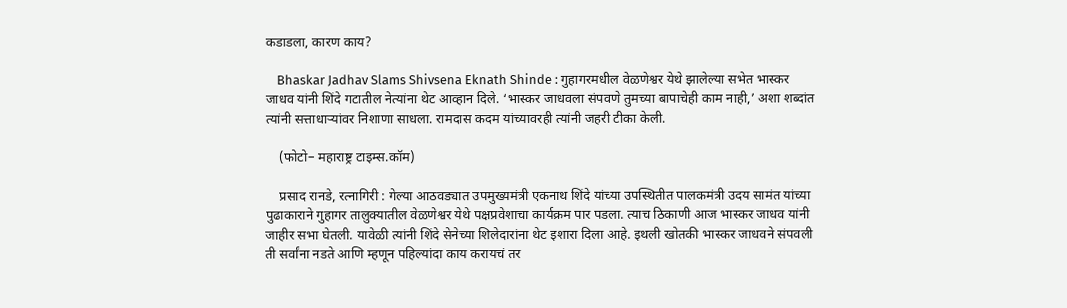कडाडला, कारण काय?

    Bhaskar Jadhav Slams Shivsena Eknath Shinde : गुहागरमधील वेळणेश्वर येथे झालेल्या सभेत भास्कर जाधव यांनी शिंदे गटातील नेत्यांना थेट आव्हान दिले. ‘भास्कर जाधवला संपवणे तुमच्या बापाचेही काम नाही,’ अशा शब्दांत त्यांनी सत्ताधाऱ्यांवर निशाणा साधला. रामदास कदम यांच्यावरही त्यांनी जहरी टीका केली.

    (फोटो– महाराष्ट्र टाइम्स.कॉम)

    प्रसाद रानडे, रत्नागिरी : गेल्या आठवड्यात उपमुख्यमंत्री एकनाथ शिंदे यांच्या उपस्थितीत पालकमंत्री उदय सामंत यांच्या पुढाकाराने गुहागर तालुक्यातील वेळणेश्वर येथे पक्षप्रवेशाचा कार्यक्रम पार पडला. त्याच ठिकाणी आज भास्कर जाधव यांनी जाहीर सभा घेतली. यावेळी त्यांनी शिंदे सेनेच्या शिलेदारांना थेट इशारा दिला आहे. इथली खोतकी भास्कर जाधवने संपवली ती सर्वांना नडते आणि म्हणून पहिल्यांदा काय करायचं तर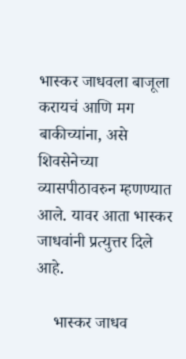भास्कर जाधवला बाजूला करायचं आणि मग बाकीच्यांना, असे शिवसेनेच्या व्यासपीठावरुन म्हणण्यात आले. यावर आता भास्कर जाधवांनी प्रत्युत्तर दिले आहे.

    भास्कर जाधव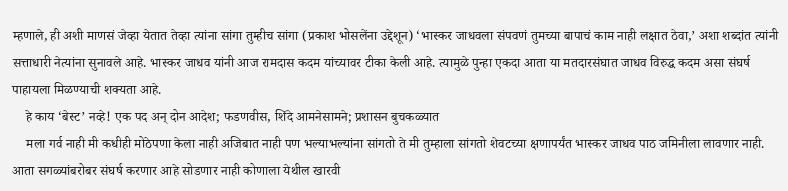म्हणाले, ही अशी माणसं जेव्हा येतात तेव्हा त्यांना सांगा तुम्हीच सांगा (प्रकाश भोसलेंना उद्देशून) ‘भास्कर जाधवला संपवणं तुमच्या बापाचं काम नाही लक्षात ठेवा,’ अशा शब्दांत त्यांनी सत्ताधारी नेत्यांना सुनावले आहे. भास्कर जाधव यांनी आज रामदास कदम यांच्यावर टीका केली आहे. त्यामुळे पुन्हा एकदा आता या मतदारसंघात जाधव विरुद्ध कदम असा संघर्ष पाहायला मिळण्याची शक्यता आहे.
    हे काय ‘बेस्ट’ नव्हे! एक पद अन् दोन आदेश; फडणवीस, शिंदे आमनेसामने; प्रशासन बुचकळ्यात
    मला गर्व नाही मी कधीही मोठेपणा केला नाही अजिबात नाही पण भल्याभल्यांना सांगतो ते मी तुम्हाला सांगतो शेवटच्या क्षणापर्यंत भास्कर जाधव पाठ जमिनीला लावणार नाही. आता सगळ्यांबरोबर संघर्ष करणार आहे सोडणार नाही कोणाला येथील खारवी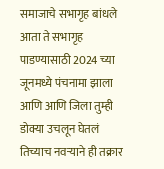समाजाचे सभागृह बांधले आता ते सभागृह पाडण्यासाठी 2024 च्या जूनमध्ये पंचनामा झाला आणि आणि जिला तुम्ही डोक्या उचलून घेतलं तिच्याच नवऱ्याने ही तक्रार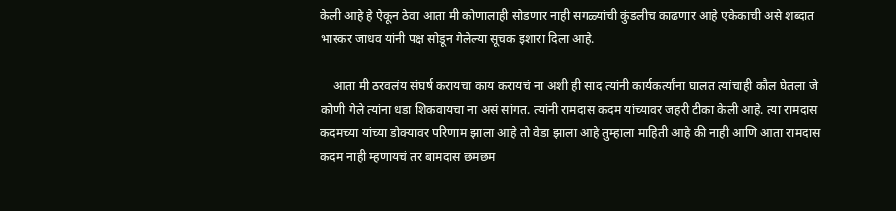केली आहे हे ऐकून ठेवा आता मी कोणालाही सोडणार नाही सगळ्यांची कुंडलीच काढणार आहे एकेकाची असे शब्दात भास्कर जाधव यांनी पक्ष सोडून गेलेल्या सूचक इशारा दिला आहे.

    आता मी ठरवलंय संघर्ष करायचा काय करायचं ना अशी ही साद त्यांनी कार्यकर्त्यांना घालत त्यांचाही कौल घेतला जे कोणी गेले त्यांना धडा शिकवायचा ना असं सांगत. त्यांनी रामदास कदम यांच्यावर जहरी टीका केली आहे. त्या रामदास कदमच्या यांच्या डोक्यावर परिणाम झाला आहे तो वेडा झाला आहे तुम्हाला माहिती आहे की नाही आणि आता रामदास कदम नाही म्हणायचं तर बामदास छमछम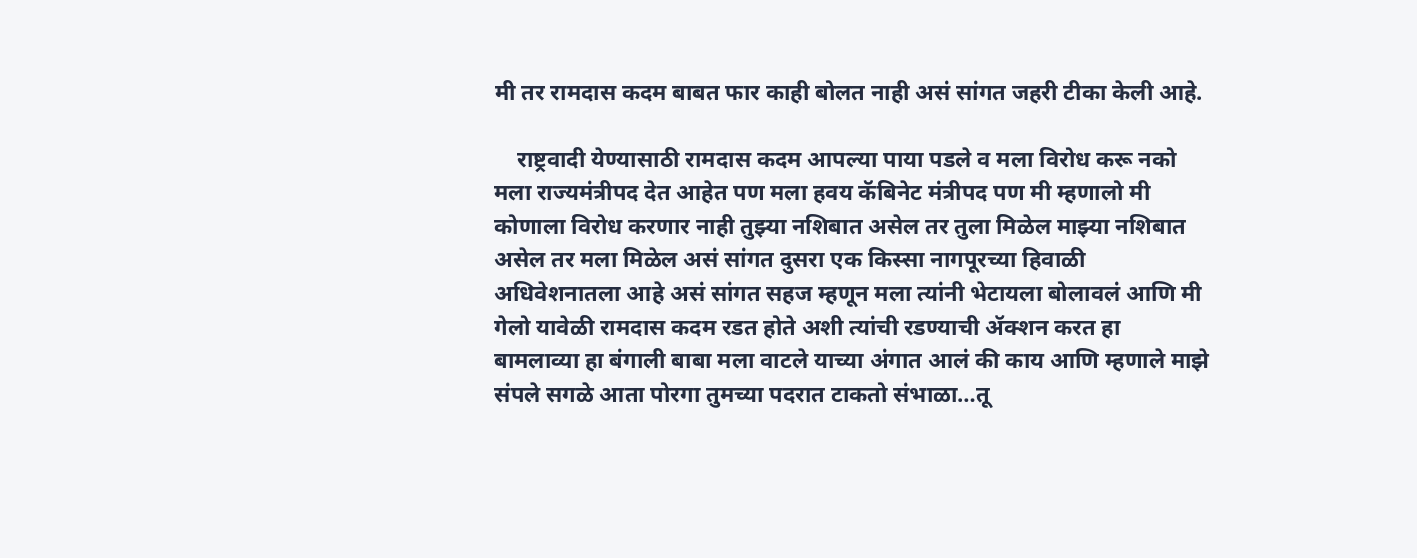मी तर रामदास कदम बाबत फार काही बोलत नाही असं सांगत जहरी टीका केली आहे.

    राष्ट्रवादी येण्यासाठी रामदास कदम आपल्या पाया पडले व मला विरोध करू नको मला राज्यमंत्रीपद देत आहेत पण मला हवय कॅबिनेट मंत्रीपद पण मी म्हणालो मी कोणाला विरोध करणार नाही तुझ्या नशिबात असेल तर तुला मिळेल माझ्या नशिबात असेल तर मला मिळेल असं सांगत दुसरा एक किस्सा नागपूरच्या हिवाळी अधिवेशनातला आहे असं सांगत सहज म्हणून मला त्यांनी भेटायला बोलावलं आणि मी गेलो यावेळी रामदास कदम रडत होते अशी त्यांची रडण्याची ॲक्शन करत हा बामलाव्या हा बंगाली बाबा मला वाटले याच्या अंगात आलं की काय आणि म्हणाले माझे संपले सगळे आता पोरगा तुमच्या पदरात टाकतो संभाळा…तू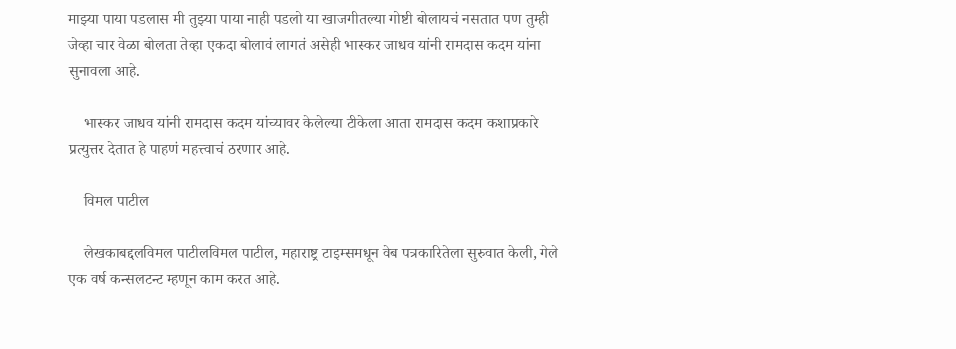माझ्या पाया पडलास मी तुझ्या पाया नाही पडलो या खाजगीतल्या गोष्टी बोलायचं नसतात पण तुम्ही जेव्हा चार वेळा बोलता तेव्हा एकदा बोलावं लागतं असेही भास्कर जाधव यांनी रामदास कदम यांना सुनावला आहे.

    भास्कर जाधव यांनी रामदास कदम यांच्यावर केलेल्या टीकेला आता रामदास कदम कशाप्रकारे प्रत्युत्तर देतात हे पाहणं महत्त्वाचं ठरणार आहे.

    विमल पाटील

    लेखकाबद्दलविमल पाटीलविमल पाटील, महाराष्ट्र टाइम्समधून वेब पत्रकारितेला सुरुवात केली, गेले एक वर्ष कन्सलटन्ट म्हणून काम करत आहे.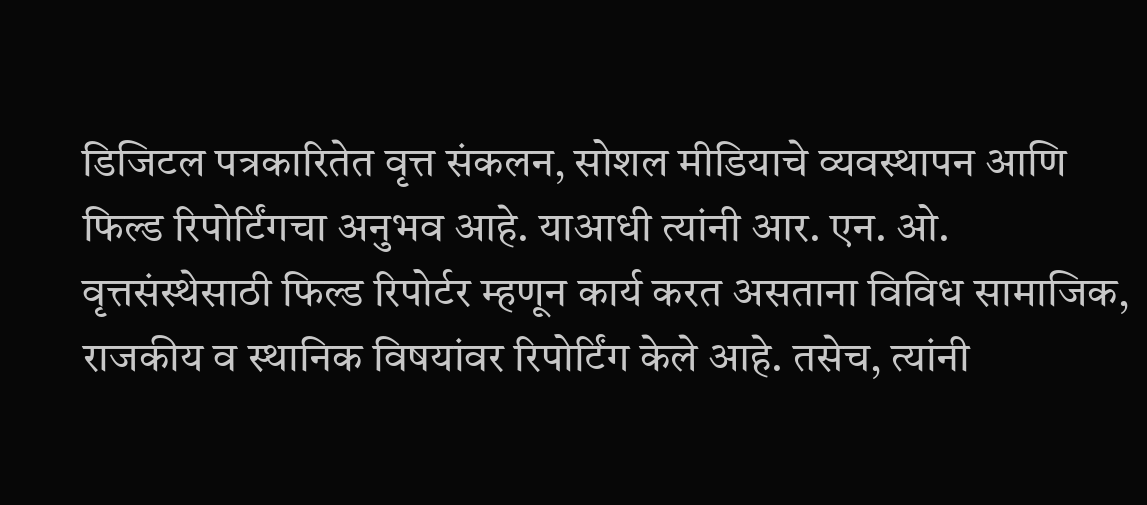डिजिटल पत्रकारितेत वृत्त संकलन, सोशल मीडियाचे व्यवस्थापन आणि फिल्ड रिपोर्टिंगचा अनुभव आहे. याआधी त्यांनी आर. एन. ओ. वृत्तसंस्थेसाठी फिल्ड रिपोर्टर म्हणून कार्य करत असताना विविध सामाजिक, राजकीय व स्थानिक विषयांवर रिपोर्टिंग केले आहे. तसेच, त्यांनी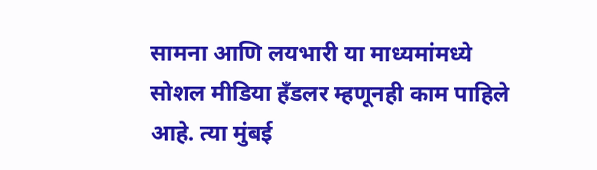सामना आणि लयभारी या माध्यमांमध्ये सोशल मीडिया हँडलर म्हणूनही काम पाहिले आहे. त्या मुंबई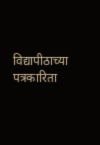विद्यापीठाच्या पत्रकारिता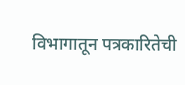विभागातून पत्रकारितेची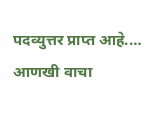पदव्युत्तर प्राप्त आहे.… आणखी वाचा